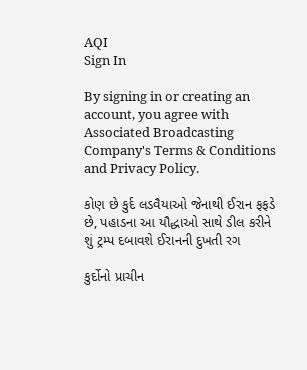AQI
Sign In

By signing in or creating an account, you agree with Associated Broadcasting Company's Terms & Conditions and Privacy Policy.

કોણ છે કુર્દ લડવૈયાઓ જેનાથી ઈરાન ફફડે છે, પહાડના આ યૌદ્ધાઓ સાથે ડીલ કરીને શું ટ્રમ્પ દબાવશે ઈરાનની દુખતી રગ

કુર્દોનો પ્રાચીન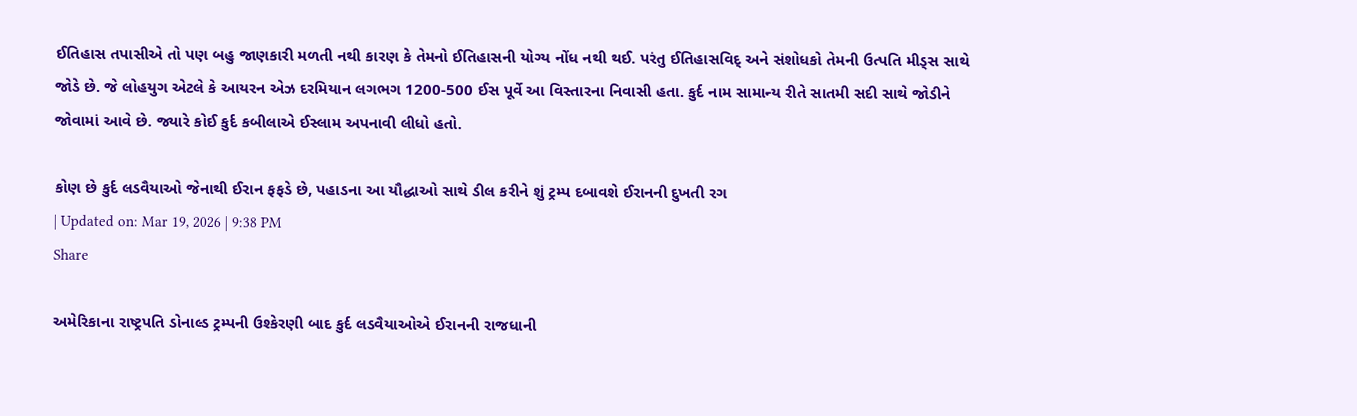ઈતિહાસ તપાસીએ તો પણ બહુ જાણકારી મળતી નથી કારણ કે તેમનો ઈતિહાસની યોગ્ય નોંધ નથી થઈ. પરંતુ ઈતિહાસવિદ્ અને સંશોધકો તેમની ઉત્પતિ મીડ્સ સાથે જોડે છે. જે લોહયુગ એટલે કે આયરન એઝ દરમિયાન લગભગ 1200-500 ઈસ પૂર્વે આ વિસ્તારના નિવાસી હતા. કુર્દ નામ સામાન્ય રીતે સાતમી સદી સાથે જોડીને જોવામાં આવે છે. જ્યારે કોઈ કુર્દ કબીલાએ ઈસ્લામ અપનાવી લીધો હતો.

કોણ છે કુર્દ લડવૈયાઓ જેનાથી ઈરાન ફફડે છે, પહાડના આ યૌદ્ધાઓ સાથે ડીલ કરીને શું ટ્રમ્પ દબાવશે ઈરાનની દુખતી રગ
| Updated on: Mar 19, 2026 | 9:38 PM
Share

અમેરિકાના રાષ્ટ્રપતિ ડોનાલ્ડ ટ્રમ્પની ઉશ્કેરણી બાદ કુર્દ લડવૈયાઓએ ઈરાનની રાજધાની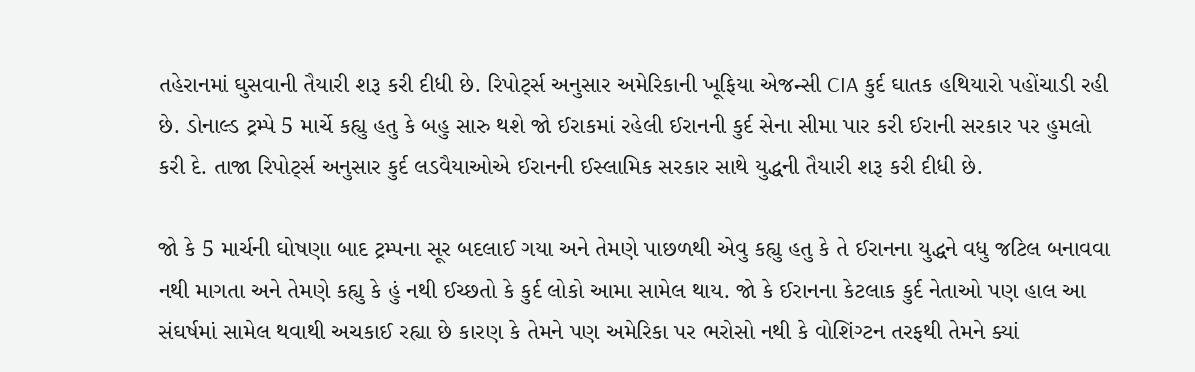તહેરાનમાં ઘુસવાની તૈયારી શરૂ કરી દીધી છે. રિપોર્ટ્સ અનુસાર અમેરિકાની ખૂફિયા એજન્સી CIA કુર્દ ઘાતક હથિયારો પહોંચાડી રહી છે. ડોનાલ્ડ ટ્રમ્પે 5 માર્ચે કહ્યુ હતુ કે બહુ સારુ થશે જો ઈરાકમાં રહેલી ઈરાનની કુર્દ સેના સીમા પાર કરી ઈરાની સરકાર પર હુમલો કરી દે. તાજા રિપોર્ટ્સ અનુસાર કુર્દ લડવૈયાઓએ ઈરાનની ઈસ્લામિક સરકાર સાથે યુદ્ધની તૈયારી શરૂ કરી દીધી છે.

જો કે 5 માર્ચની ઘોષણા બાદ ટ્રમ્પના સૂર બદલાઈ ગયા અને તેમણે પાછળથી એવુ કહ્યુ હતુ કે તે ઈરાનના યુદ્ધને વધુ જટિલ બનાવવા નથી માગતા અને તેમણે કહ્યુ કે હું નથી ઈચ્છતો કે કુર્દ લોકો આમા સામેલ થાય. જો કે ઈરાનના કેટલાક કુર્દ નેતાઓ પણ હાલ આ સંઘર્ષમાં સામેલ થવાથી અચકાઈ રહ્યા છે કારણ કે તેમને પણ અમેરિકા પર ભરોસો નથી કે વોશિંગ્ટન તરફથી તેમને ક્યાં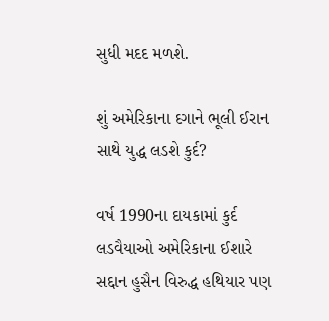સુધી મદદ મળશે.

શું અમેરિકાના દગાને ભૂલી ઈરાન સાથે યુદ્ધ લડશે કુર્દ?

વર્ષ 1990ના દાયકામાં કુર્દ લડવૈયાઓ અમેરિકાના ઈશારે સદ્દાન હુસૈન વિરુદ્ધ હથિયાર પણ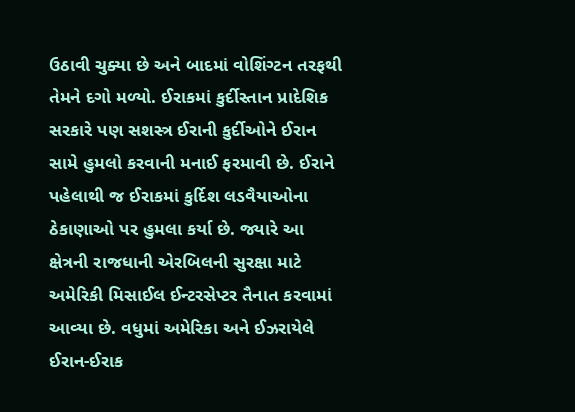ઉઠાવી ચુક્યા છે અને બાદમાં વોશિંગ્ટન તરફથી તેમને દગો મળ્યો. ઈરાકમાં કુર્દીસ્તાન પ્રાદેશિક સરકારે પણ સશસ્ત્ર ઈરાની કુર્દીઓને ઈરાન સામે હુમલો કરવાની મનાઈ ફરમાવી છે. ઈરાને પહેલાથી જ ઈરાકમાં કુર્દિશ લડવૈયાઓના ઠેકાણાઓ પર હુમલા કર્યા છે. જ્યારે આ ક્ષેત્રની રાજધાની એરબિલની સુરક્ષા માટે અમેરિકી મિસાઈલ ઈન્ટરસેપ્ટર તૈનાત કરવામાં આવ્યા છે. વધુમાં અમેરિકા અને ઈઝરાયેલે ઈરાન-ઈરાક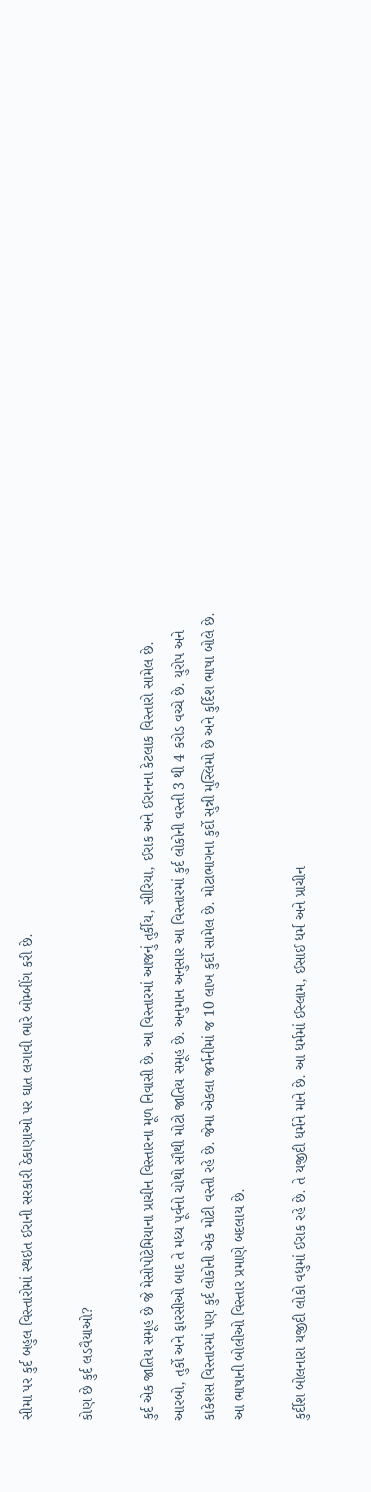સીમા પર કુર્દ બહુલ વિસ્તારોમાં સ્થઇત ઈરાની સરકારી ઠેકાણાઓ પર ઘાત લગાવી ભારે બોમ્બીંગ કરી છે.

કોણ છે કુર્દ લડવૈયાઓ?

કુર્દ એક જાતિય સમૂહ છે જે મેસોપોટેમિયાના પ્રાચીન વિસ્તારના મૂળ નિવાસી છે. આ વિસ્તારમાં આજનું તુર્કીય, સીરિયા, ઈરાક અને ઈરાનના કેટલાક વિસ્તારો સામેલ છે. આરબો, તુર્કો અને ફારસીઓ બાદ તે મધ્ય પૂર્વનો ચોથો સૌથી મોટો જાતિય સમૂહ છે. અનુમાન અનુસાર આ વિસ્તારમાં કુર્દ લોકોની વસ્તી 3 થી 4 કરોડ વચ્ચે છે. યુરોપ અને કાકેશસ વિસ્તારમાં પણ કુર્દ લોકોની એક મોટી વસ્તી રહે છે. જેમા એકલા જર્મનીમાં જ 10 લાખ કુર્દો સામેલ છે. મોટાભાગના કુર્દો સુન્ની મુસ્લિમો છે અને કુર્દિશ ભાષા બોલે છે. આ ભાષાની બોલીઓ વિસ્તાર પ્રમાણે બદલાય છે.

કુર્દીશ બોલનારા યજીદી લોકો વધુમાં ઈરાક રહે છે. તે યજીદી ધર્મને માને છે. આ ધર્મમાં ઈસ્લામ, ઈસાઈ ધર્મ અને પ્રાચીન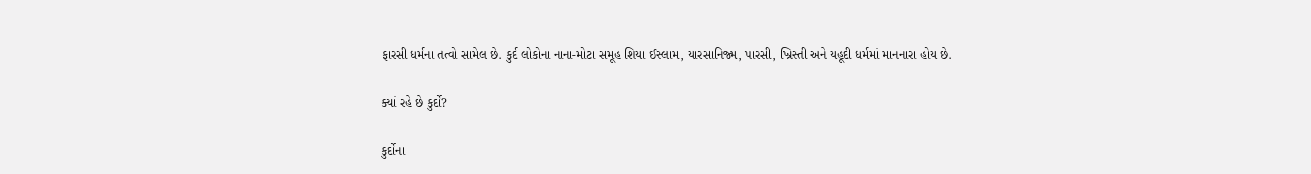ફારસી ધર્મના તત્વો સામેલ છે. કુર્દ લોકોના નાના-મોટા સમૂહ શિયા ઈસ્લામ, યારસાનિજ્મ, પારસી, ખ્રિસ્તી અને યહૂદી ધર્મમાં માનનારા હોય છે.

ક્યાં રહે છે કુર્દો?

કુર્દોના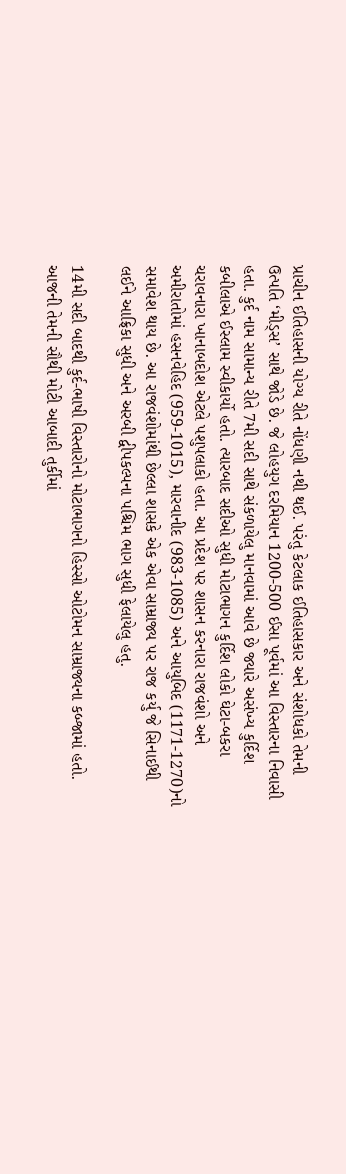પ્રાચીન ઈતિહાસની યોગ્ય રીતે નોંધણી નથી થઈ. પરંતુ કેટલાક ઈતિહાસકાર અને સંશોધકો તેમની ઉત્પતિ ‘મીડ્સ’ સાથે જોડે છે. જે લોહયુગ દરમિયાન 1200-500 ઈસા પૂર્વમાં આ વિસ્તારના નિવાસી હતા. કુર્દ નામ સામાન્ય રીતે 7મી સદી સાથે સંકળાયેલુ માનવામાં આવે છે જ્યારે અસંખ્ય કુર્દિશ કબીલાએ ઈસ્લામ સ્વીકાર્યો હતો. ત્યારબાદ સદીઓ સુધી મોટાભાગન કુર્દિશ લોકો ઘેટા-બકરા ચરાવનારા ખાનાબદોશ એટલે પશુપલાકો હતા. આ પ્રદેશ પર શાસન કરનારા રાજવંશો અને અમીરાતોમાં હસનવેહિદ (959-1015), મારવાનીદ (983-1085) અને આયુબિદ (1171-1270)નો સમાવેશ થાય છે. આ રાજવંશોમાંથી છેલ્લા શાસકે એક એવા સામ્રાજ્ય પર રાજ કર્યુ જે સિનાઈથી લઈને આફ્રિકા સુધી અને અરબી દ્વીપકલ્પના પશ્ચિમ ભાગ સુધી ફેલાયેલુ હતુ.

14મી સદી બાદથી કુર્દ-ભાષી વિસ્તારોનો મોટાભાગનો હિસ્સો ઓટોમન સામ્રાજ્યના કબ્જામાં હતો. આજની તેમની સૌથી મોટી આબાદી તુર્કીમાં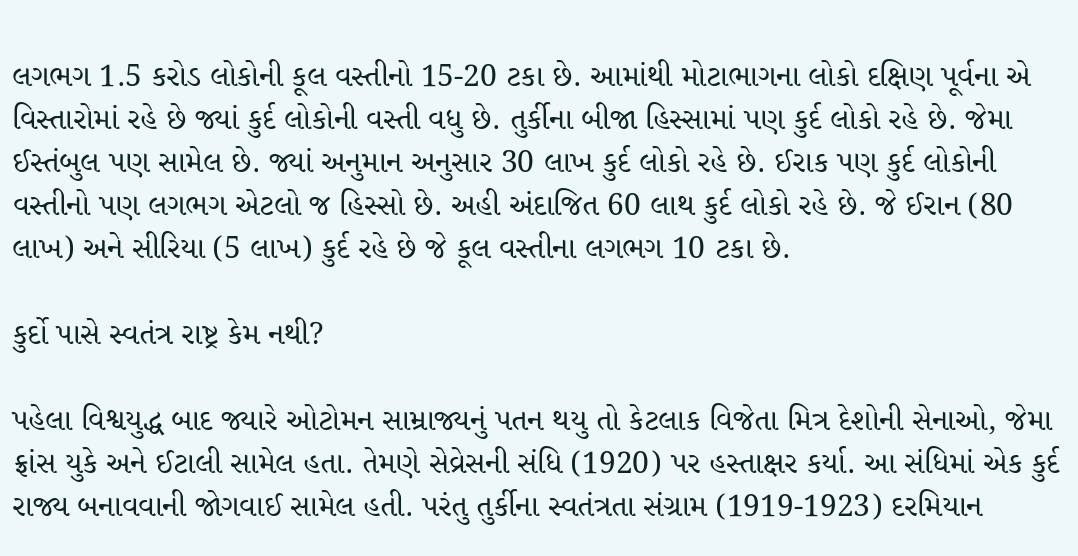લગભગ 1.5 કરોડ લોકોની કૂલ વસ્તીનો 15-20 ટકા છે. આમાંથી મોટાભાગના લોકો દક્ષિણ પૂર્વના એ વિસ્તારોમાં રહે છે જ્યાં કુર્દ લોકોની વસ્તી વધુ છે. તુર્કીના બીજા હિસ્સામાં પણ કુર્દ લોકો રહે છે. જેમા ઈસ્તંબુલ પણ સામેલ છે. જ્યાં અનુમાન અનુસાર 30 લાખ કુર્દ લોકો રહે છે. ઈરાક પણ કુર્દ લોકોની વસ્તીનો પણ લગભગ એટલો જ હિસ્સો છે. અહી અંદાજિત 60 લાથ કુર્દ લોકો રહે છે. જે ઈરાન (80 લાખ) અને સીરિયા (5 લાખ) કુર્દ રહે છે જે કૂલ વસ્તીના લગભગ 10 ટકા છે.

કુર્દો પાસે સ્વતંત્ર રાષ્ટ્ર કેમ નથી?

પહેલા વિશ્વયુદ્ધ બાદ જ્યારે ઓટોમન સામ્રાજ્યનું પતન થયુ તો કેટલાક વિજેતા મિત્ર દેશોની સેનાઓ, જેમા ફ્રાંસ યુકે અને ઈટાલી સામેલ હતા. તેમણે સેવ્રેસની સંધિ (1920) પર હસ્તાક્ષર કર્યા. આ સંધિમાં એક કુર્દ રાજ્ય બનાવવાની જોગવાઈ સામેલ હતી. પરંતુ તુર્કીના સ્વતંત્રતા સંગ્રામ (1919-1923) દરમિયાન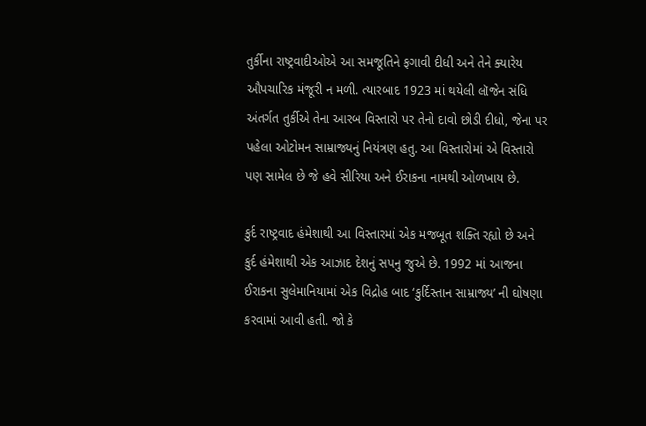તુર્કીના રાષ્ટ્રવાદીઓએ આ સમજૂતિને ફગાવી દીધી અને તેને ક્યારેય ઔપચારિક મંજૂરી ન મળી. ત્યારબાદ 1923 માં થયેલી લૉજેન સંધિ અંતર્ગત તુર્કીએ તેના આરબ વિસ્તારો પર તેનો દાવો છોડી દીધો, જેના પર પહેલા ઓટોમન સામ્રાજ્યનું નિયંત્રણ હતુ. આ વિસ્તારોમાં એ વિસ્તારો પણ સામેલ છે જે હવે સીરિયા અને ઈરાકના નામથી ઓળખાય છે.

કુર્દ રાષ્ટ્રવાદ હંમેશાથી આ વિસ્તારમાં એક મજબૂત શક્તિ રહ્યો છે અને કુર્દ હંમેશાથી એક આઝાદ દેશનું સપનુ જુએ છે. 1992 માં આજના ઈરાકના સુલેમાનિયામાં એક વિદ્રોહ બાદ ‘કુર્દિસ્તાન સામ્રાજ્ય’ ની ઘોષણા કરવામાં આવી હતી. જો કે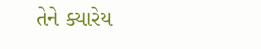તેને ક્યારેય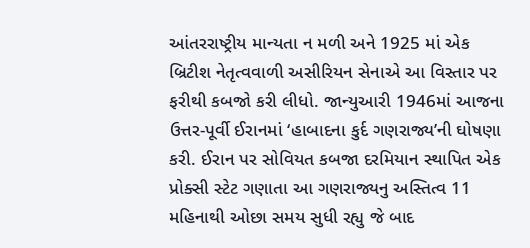આંતરરાષ્ટ્રીય માન્યતા ન મળી અને 1925 માં એક બ્રિટીશ નેતૃત્વવાળી અસીરિયન સેનાએ આ વિસ્તાર પર ફરીથી કબજો કરી લીધો. જાન્યુઆરી 1946માં આજના ઉત્તર-પૂર્વી ઈરાનમાં ‘હાબાદના કુર્દ ગણરાજ્ય’ની ઘોષણા કરી. ઈરાન પર સોવિયત કબજા દરમિયાન સ્થાપિત એક પ્રોક્સી સ્ટેટ ગણાતા આ ગણરાજ્યનુ અસ્તિત્વ 11 મહિનાથી ઓછા સમય સુધી રહ્યુ જે બાદ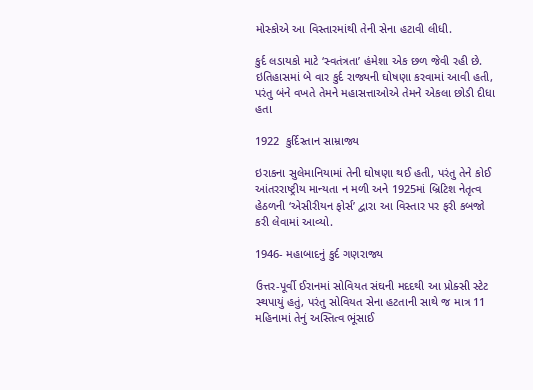મોસ્કોએ આ વિસ્તારમાંથી તેની સેના હટાવી લીધી.

કુર્દ લડાયકો માટે ‘સ્વતંત્રતા’ હંમેશા એક છળ જેવી રહી છે. ઇતિહાસમાં બે વાર કુર્દ રાજ્યની ઘોષણા કરવામાં આવી હતી, પરંતુ બંને વખતે તેમને મહાસત્તાઓએ તેમને એકલા છોડી દીધા હતા

1922  કુર્દિસ્તાન સામ્રાજ્ય

ઇરાકના સુલેમાનિયામાં તેની ઘોષણા થઈ હતી, પરંતુ તેને કોઈ આંતરરાષ્ટ્રીય માન્યતા ન મળી અને 1925માં બ્રિટિશ નેતૃત્વ હેઠળની ‘એસીરીયન ફોર્સ’ દ્વારા આ વિસ્તાર પર ફરી કબજો કરી લેવામાં આવ્યો.

1946- મહાબાદનું કુર્દ ગણરાજ્ય

ઉત્તર-પૂર્વી ઈરાનમાં સોવિયત સંઘની મદદથી આ પ્રોક્સી સ્ટેટ સ્થપાયું હતું, પરંતુ સોવિયત સેના હટતાની સાથે જ માત્ર 11 મહિનામાં તેનું અસ્તિત્વ ભૂંસાઈ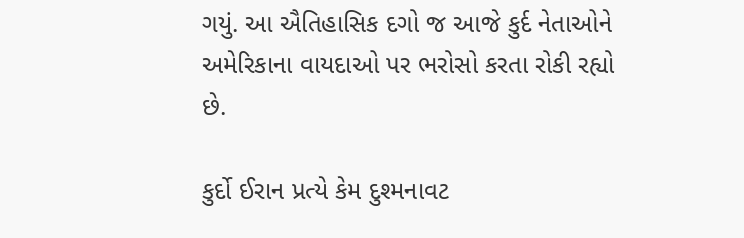ગયું. આ ઐતિહાસિક દગો જ આજે કુર્દ નેતાઓને અમેરિકાના વાયદાઓ પર ભરોસો કરતા રોકી રહ્યો છે.

કુર્દો ઈરાન પ્રત્યે કેમ દુશ્મનાવટ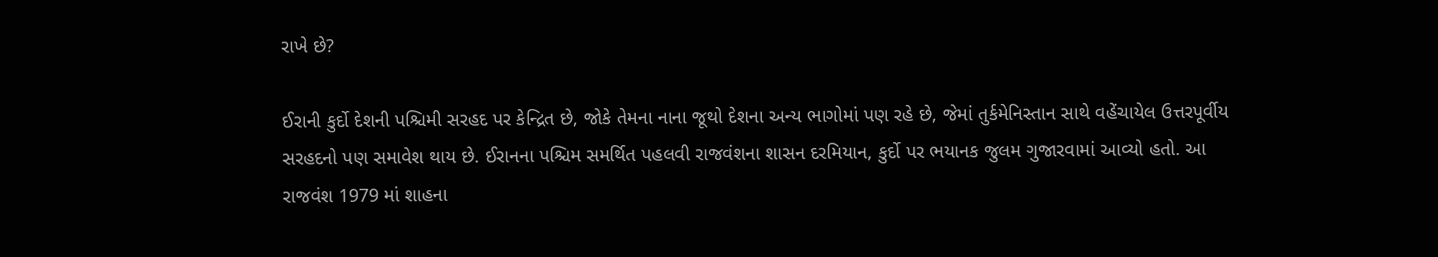રાખે છે?

ઈરાની કુર્દો દેશની પશ્ચિમી સરહદ પર કેન્દ્રિત છે, જોકે તેમના નાના જૂથો દેશના અન્ય ભાગોમાં પણ રહે છે, જેમાં તુર્કમેનિસ્તાન સાથે વહેંચાયેલ ઉત્તરપૂર્વીય સરહદનો પણ સમાવેશ થાય છે. ઈરાનના પશ્ચિમ સમર્થિત પહલવી રાજવંશના શાસન દરમિયાન, કુર્દો પર ભયાનક જુલમ ગુજારવામાં આવ્યો હતો. આ રાજવંશ 1979 માં શાહના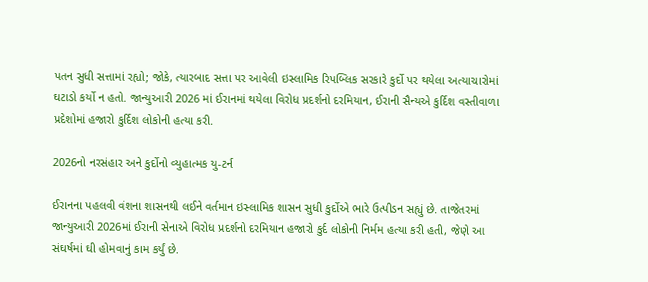પતન સુધી સત્તામાં રહ્યો; જોકે, ત્યારબાદ સત્તા પર આવેલી ઇસ્લામિક રિપબ્લિક સરકારે કુર્દો પર થયેલા અત્યાચારોમાં ઘટાડો કર્યો ન હતો. જાન્યુઆરી 2026 માં ઈરાનમાં થયેલા વિરોધ પ્રદર્શનો દરમિયાન, ઈરાની સૈન્યએ કુર્દિશ વસ્તીવાળા પ્રદેશોમાં હજારો કુર્દિશ લોકોની હત્યા કરી.

2026નો નરસંહાર અને કુર્દોનો વ્યુહાત્મક યુ-ટર્ન

ઈરાનના પહલવી વંશના શાસનથી લઈને વર્તમાન ઇસ્લામિક શાસન સુધી કુર્દોએ ભારે ઉત્પીડન સહ્યું છે. તાજેતરમાં જાન્યુઆરી 2026માં ઈરાની સેનાએ વિરોધ પ્રદર્શનો દરમિયાન હજારો કુર્દ લોકોની નિર્મમ હત્યા કરી હતી, જેણે આ સંઘર્ષમાં ઘી હોમવાનું કામ કર્યું છે.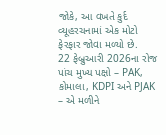જોકે, આ વખતે કુર્દ વ્યૂહરચનામાં એક મોટો ફેરફાર જોવા મળ્યો છે.
22 ફેબ્રુઆરી 2026ના રોજ પાંચ મુખ્ય પક્ષો – PAK, કોમાલા, KDPI અને PJAK – એ મળીને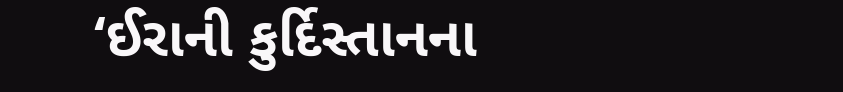‘ઈરાની કુર્દિસ્તાનના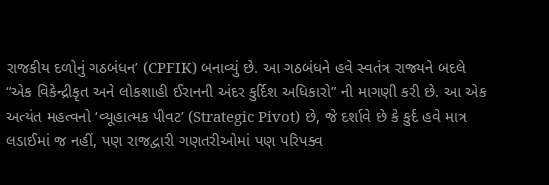રાજકીય દળોનું ગઠબંધન’ (CPFIK) બનાવ્યું છે. આ ગઠબંધને હવે સ્વતંત્ર રાજ્યને બદલે “એક વિકેન્દ્રીકૃત અને લોકશાહી ઈરાનની અંદર કુર્દિશ અધિકારો” ની માગણી કરી છે. આ એક અત્યંત મહત્વનો ‘વ્યૂહાત્મક પીવટ’ (Strategic Pivot) છે, જે દર્શાવે છે કે કુર્દ હવે માત્ર લડાઈમાં જ નહીં, પણ રાજદ્વારી ગણતરીઓમાં પણ પરિપક્વ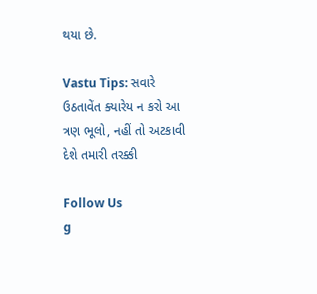થયા છે.

Vastu Tips: સવારે ઉઠતાવેંત ક્યારેય ન કરો આ ત્રણ ભૂલો, નહીં તો અટકાવી દેશે તમારી તરક્કી

Follow Us
g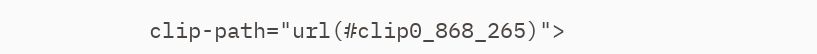clip-path="url(#clip0_868_265)">